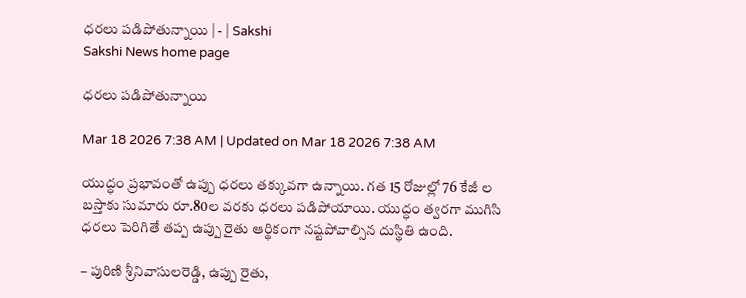ధరలు పడిపోతున్నాయి | - | Sakshi
Sakshi News home page

ధరలు పడిపోతున్నాయి

Mar 18 2026 7:38 AM | Updated on Mar 18 2026 7:38 AM

యుద్ధం ప్రభావంతో ఉప్పు ధరలు తక్కువగా ఉన్నాయి. గత 15 రోజుల్లో 76 కేజీ ల బస్తాకు సుమారు రూ.80ల వరకు ధరలు పడిపోయాయి. యుద్ధం త్వరగా ముగిసి ధరలు పెరిగితే తప్ప ఉప్పు రైతు ఆర్థికంగా నష్టపోవాల్సిన దుస్థితి ఉంది.

– పురిణి శ్రీనివాసులరెడ్డి, ఉప్పు రైతు,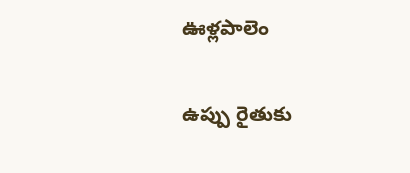ఊళ్లపాలెం

ఉప్పు రైతుకు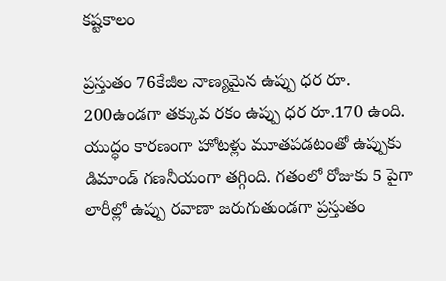కష్టకాలం

ప్రస్తుతం 76కేజీల నాణ్యమైన ఉప్పు ధర రూ. 200ఉండగా తక్కువ రకం ఉప్పు ధర రూ.170 ఉంది. యుద్ధం కారణంగా హోటళ్లు మూతపడటంతో ఉప్పుకు డిమాండ్‌ గణనీయంగా తగ్గింది. గతంలో రోజుకు 5 పైగా లారీల్లో ఉప్పు రవాణా జరుగుతుండగా ప్రస్తుతం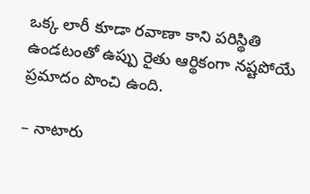ఒక్క లారీ కూడా రవాణా కాని పరిస్థితి ఉండటంతో ఉప్పు రైతు ఆర్థికంగా నష్టపోయే ప్రమాదం పొంచి ఉంది.

– నాటారు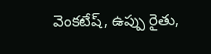వెంకటేష్‌, ఉప్పు రైతు,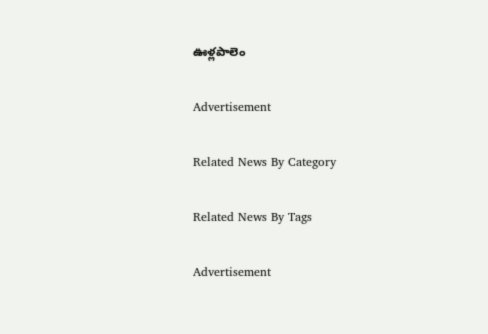ఊళ్లపాలెం

Advertisement

Related News By Category

Related News By Tags

Advertisement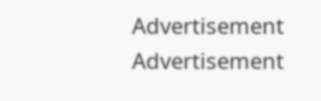Advertisement
Advertisement